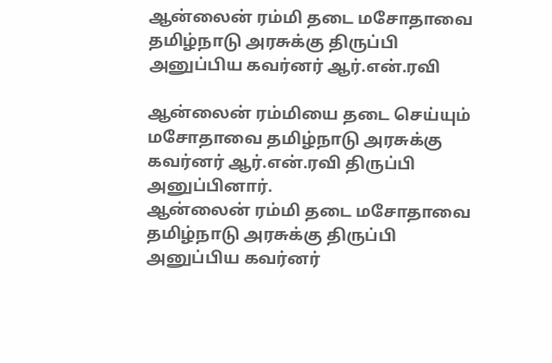ஆன்லைன் ரம்மி தடை மசோதாவை தமிழ்நாடு அரசுக்கு திருப்பி அனுப்பிய கவர்னர் ஆர்.என்.ரவி

ஆன்லைன் ரம்மியை தடை செய்யும் மசோதாவை தமிழ்நாடு அரசுக்கு கவர்னர் ஆர்.என்.ரவி திருப்பி அனுப்பினார்.
ஆன்லைன் ரம்மி தடை மசோதாவை தமிழ்நாடு அரசுக்கு திருப்பி அனுப்பிய கவர்னர்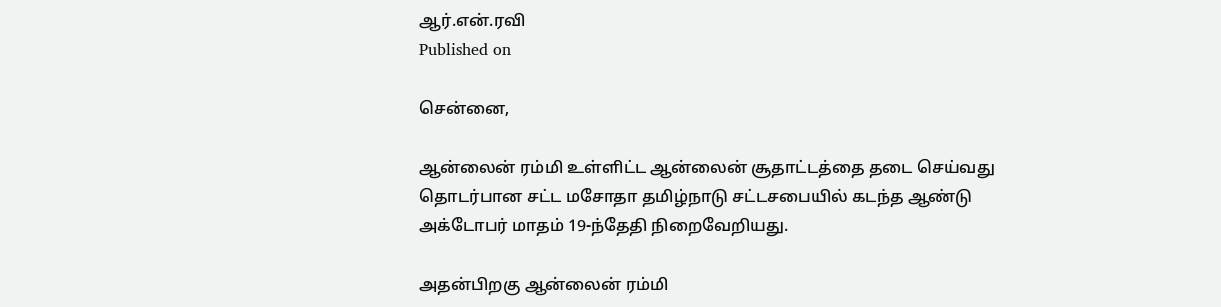ஆர்.என்.ரவி
Published on

சென்னை,

ஆன்லைன் ரம்மி உள்ளிட்ட ஆன்லைன் சூதாட்டத்தை தடை செய்வது தொடர்பான சட்ட மசோதா தமிழ்நாடு சட்டசபையில் கடந்த ஆண்டு அக்டோபர் மாதம் 19-ந்தேதி நிறைவேறியது.

அதன்பிறகு ஆன்லைன் ரம்மி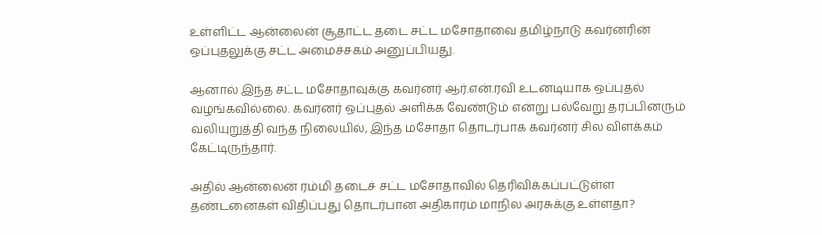உள்ளிட்ட ஆன்லைன் சூதாட்ட தடை சட்ட மசோதாவை தமிழ்நாடு கவர்னரின் ஒப்புதலுக்கு சட்ட அமைச்சகம் அனுப்பியது.

ஆனால் இந்த சட்ட மசோதாவுக்கு கவர்னர் ஆர்.என்.ரவி உடனடியாக ஒப்புதல் வழங்கவில்லை. கவர்னர் ஒப்புதல் அளிக்க வேண்டும் என்று பல்வேறு தரப்பினரும் வலியுறுத்தி வந்த நிலையில், இந்த மசோதா தொடர்பாக கவர்னர் சில விளக்கம் கேட்டிருந்தார்.

அதில் ஆன்லைன் ரம்மி தடைச் சட்ட மசோதாவில் தெரிவிக்கப்பட்டுள்ள தண்டனைகள் விதிப்பது தொடர்பான அதிகாரம் மாநில அரசுக்கு உள்ளதா?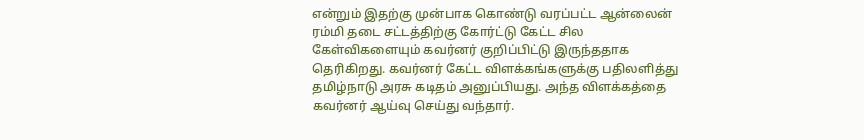என்றும் இதற்கு முன்பாக கொண்டு வரப்பட்ட ஆன்லைன் ரம்மி தடை சட்டத்திற்கு கோர்ட்டு கேட்ட சில கேள்விகளையும் கவர்னர் குறிப்பிட்டு இருந்ததாக தெரிகிறது. கவர்னர் கேட்ட விளக்கங்களுக்கு பதிலளித்து தமிழ்நாடு அரசு கடிதம் அனுப்பியது. அந்த விளக்கத்தை கவர்னர் ஆய்வு செய்து வந்தார்.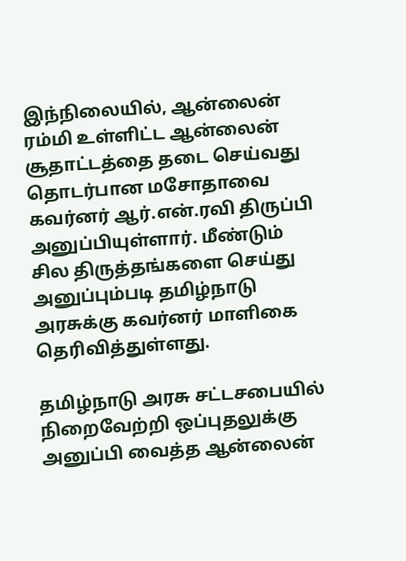இந்நிலையில், ஆன்லைன் ரம்மி உள்ளிட்ட ஆன்லைன் சூதாட்டத்தை தடை செய்வது தொடர்பான மசோதாவை கவர்னர் ஆர்.என்.ரவி திருப்பி அனுப்பியுள்ளார். மீண்டும் சில திருத்தங்களை செய்து அனுப்பும்படி தமிழ்நாடு அரசுக்கு கவர்னர் மாளிகை தெரிவித்துள்ளது.

தமிழ்நாடு அரசு சட்டசபையில் நிறைவேற்றி ஒப்புதலுக்கு அனுப்பி வைத்த ஆன்லைன்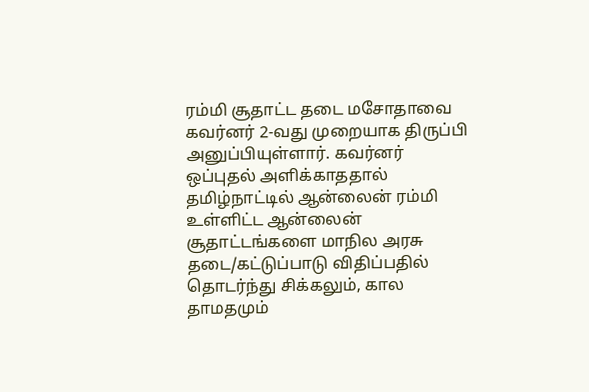ரம்மி சூதாட்ட தடை மசோதாவை கவர்னர் 2-வது முறையாக திருப்பி அனுப்பியுள்ளார். கவர்னர் ஒப்புதல் அளிக்காததால் தமிழ்நாட்டில் ஆன்லைன் ரம்மி உள்ளிட்ட ஆன்லைன் சூதாட்டங்களை மாநில அரசு தடை/கட்டுப்பாடு விதிப்பதில் தொடர்ந்து சிக்கலும், கால தாமதமும்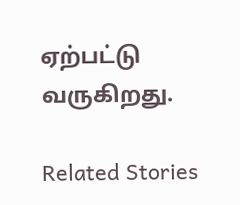ஏற்பட்டு வருகிறது.

Related Stories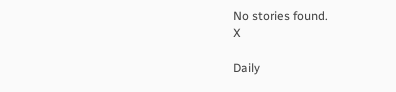No stories found.
X

Daily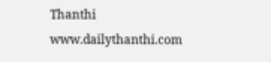Thanthi
www.dailythanthi.com